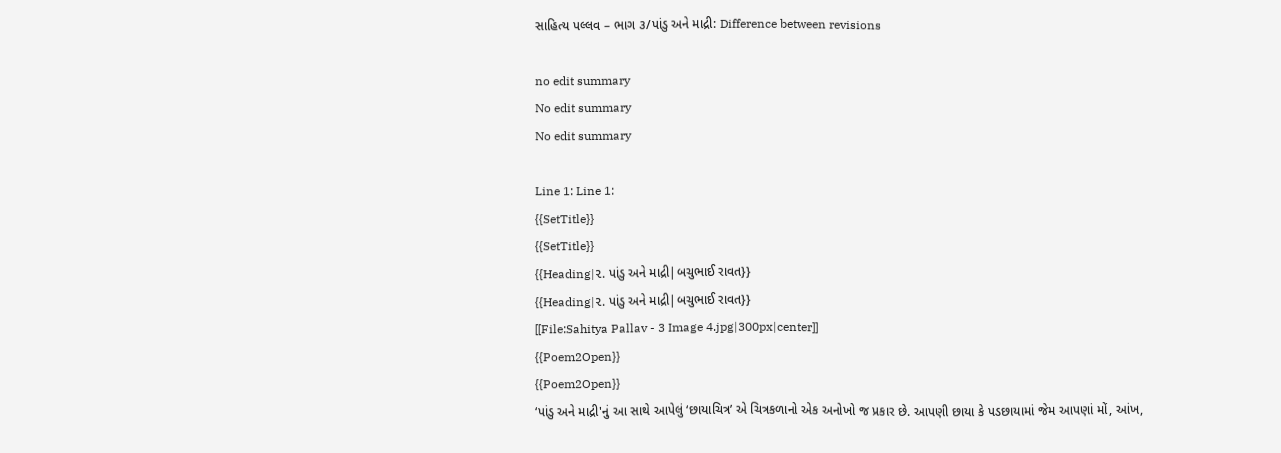સાહિત્ય પલ્લવ – ભાગ ૩/પાંડુ અને માદ્રી: Difference between revisions

no edit summary
No edit summary
No edit summary

Line 1: Line 1:
{{SetTitle}}
{{SetTitle}}
{{Heading|૨. પાંડુ અને માદ્રી|બચુભાઈ રાવત}}
{{Heading|૨. પાંડુ અને માદ્રી|બચુભાઈ રાવત}}
[[File:Sahitya Pallav - 3 Image 4.jpg|300px|center]]
{{Poem2Open}}
{{Poem2Open}}
‘પાંડુ અને માદ્રી'નું આ સાથે આપેલું ‘છાયાચિત્ર’ એ ચિત્રકળાનો એક અનોખો જ પ્રકાર છે. આપણી છાયા કે પડછાયામાં જેમ આપણાં મોં, આંખ,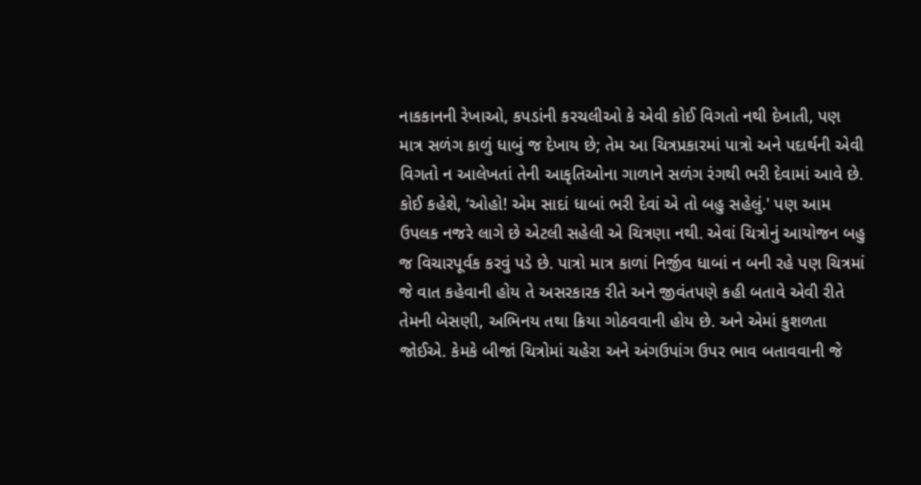નાકકાનની રેખાઓ, કપડાંની કરચલીઓ કે એવી કોઈ વિગતો નથી દેખાતી, પણ માત્ર સળંગ કાળું ધાબું જ દેખાય છે; તેમ આ ચિત્રપ્રકારમાં પાત્રો અને પદાર્થની એવી વિગતો ન આલેખતાં તેની આકૃતિઓના ગાળાને સળંગ રંગથી ભરી દેવામાં આવે છે. કોઈ કહેશે, ‘ઓહો! એમ સાદાં ધાબાં ભરી દેવાં એ તો બહુ સહેલું.' પણ આમ ઉપલક નજરે લાગે છે એટલી સહેલી એ ચિત્રણા નથી. એવાં ચિત્રોનું આયોજન બહુ જ વિચારપૂર્વક કરવું પડે છે. પાત્રો માત્ર કાળાં નિર્જીવ ધાબાં ન બની રહે પણ ચિત્રમાં જે વાત કહેવાની હોય તે અસરકારક રીતે અને જીવંતપણે કહી બતાવે એવી રીતે તેમની બેસણી, અભિનય તથા ક્રિયા ગોઠવવાની હોય છે. અને એમાં કુશળતા જોઈએ. કેમકે બીજાં ચિત્રોમાં ચહેરા અને અંગઉપાંગ ઉપર ભાવ બતાવવાની જે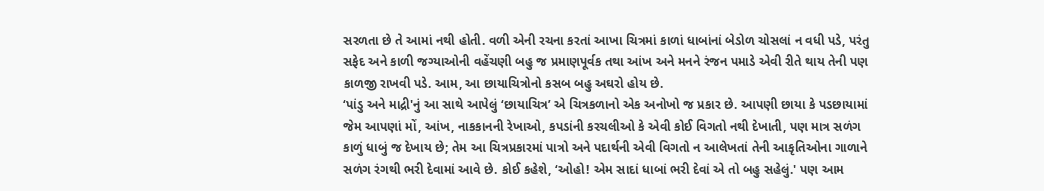સરળતા છે તે આમાં નથી હોતી. વળી એની રચના કરતાં આખા ચિત્રમાં કાળાં ધાબાંનાં બેડોળ ચોસલાં ન વધી પડે, પરંતુ સફેદ અને કાળી જગ્યાઓની વહેંચણી બહુ જ પ્રમાણપૂર્વક તથા આંખ અને મનને રંજન પમાડે એવી રીતે થાય તેની પણ કાળજી રાખવી પડે. આમ, આ છાયાચિત્રોનો કસબ બહુ અઘરો હોય છે.
‘પાંડુ અને માદ્રી'નું આ સાથે આપેલું ‘છાયાચિત્ર’ એ ચિત્રકળાનો એક અનોખો જ પ્રકાર છે. આપણી છાયા કે પડછાયામાં જેમ આપણાં મોં, આંખ, નાકકાનની રેખાઓ, કપડાંની કરચલીઓ કે એવી કોઈ વિગતો નથી દેખાતી, પણ માત્ર સળંગ કાળું ધાબું જ દેખાય છે; તેમ આ ચિત્રપ્રકારમાં પાત્રો અને પદાર્થની એવી વિગતો ન આલેખતાં તેની આકૃતિઓના ગાળાને સળંગ રંગથી ભરી દેવામાં આવે છે. કોઈ કહેશે, ‘ઓહો! એમ સાદાં ધાબાં ભરી દેવાં એ તો બહુ સહેલું.' પણ આમ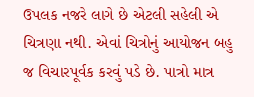ઉપલક નજરે લાગે છે એટલી સહેલી એ ચિત્રણા નથી. એવાં ચિત્રોનું આયોજન બહુ જ વિચારપૂર્વક કરવું પડે છે. પાત્રો માત્ર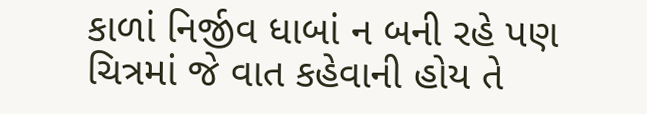કાળાં નિર્જીવ ધાબાં ન બની રહે પણ ચિત્રમાં જે વાત કહેવાની હોય તે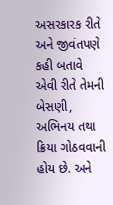અસરકારક રીતે અને જીવંતપણે કહી બતાવે એવી રીતે તેમની બેસણી, અભિનય તથા ક્રિયા ગોઠવવાની હોય છે. અને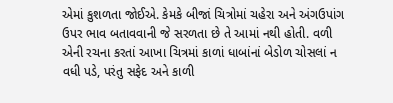એમાં કુશળતા જોઈએ. કેમકે બીજાં ચિત્રોમાં ચહેરા અને અંગઉપાંગ ઉપર ભાવ બતાવવાની જે સરળતા છે તે આમાં નથી હોતી. વળી એની રચના કરતાં આખા ચિત્રમાં કાળાં ધાબાંનાં બેડોળ ચોસલાં ન વધી પડે, પરંતુ સફેદ અને કાળી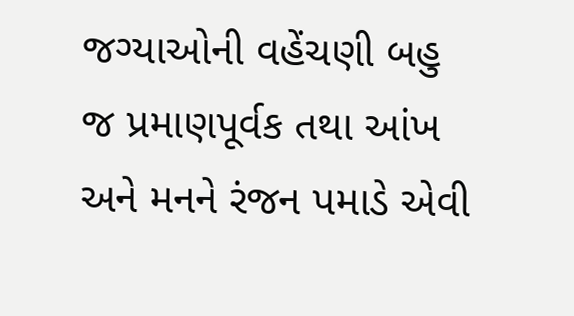જગ્યાઓની વહેંચણી બહુ જ પ્રમાણપૂર્વક તથા આંખ અને મનને રંજન પમાડે એવી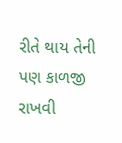રીતે થાય તેની પણ કાળજી રાખવી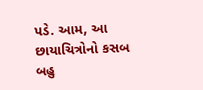પડે. આમ, આ છાયાચિત્રોનો કસબ બહુ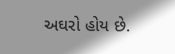અઘરો હોય છે.